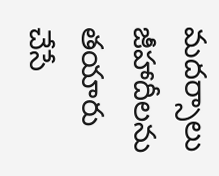మదర్సాలు జీహాదీలను తయారు చేసే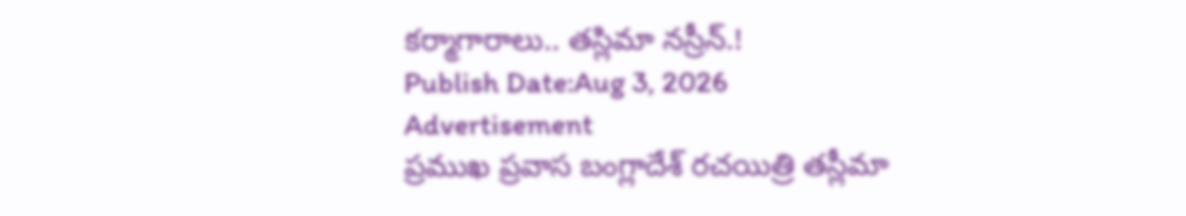కర్మాగారాలు.. తస్లిమా నస్రీన్.!
Publish Date:Aug 3, 2026
Advertisement
ప్రముఖ ప్రవాస బంగ్లాదేశ్ రచయిత్రి తస్లీమా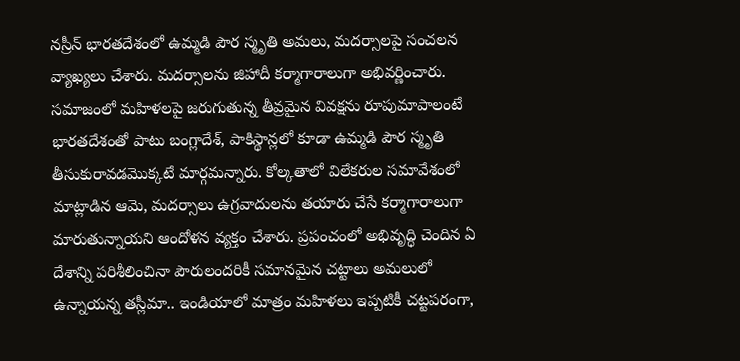నస్రీన్ భారతదేశంలో ఉమ్మడి పౌర స్మృతి అమలు, మదర్సాలపై సంచలన వ్యాఖ్యలు చేశారు. మదర్సాలను జిహాదీ కర్మాగారాలుగా అభివర్ణించారు. సమాజంలో మహిళలపై జరుగుతున్న తీవ్రమైన వివక్షను రూపుమాపాలంటే భారతదేశంతో పాటు బంగ్లాదేశ్, పాకిస్థాన్లలో కూడా ఉమ్మడి పౌర స్మృతి తీసుకురావడమొక్కటే మార్గమన్నారు. కోల్కతాలో విలేకరుల సమావేశంలో మాట్లాడిన ఆమె, మదర్సాలు ఉగ్రవాదులను తయారు చేసే కర్మాగారాలుగా మారుతున్నాయని ఆందోళన వ్యక్తం చేశారు. ప్రపంచంలో అభివృద్ధి చెందిన ఏ దేశాన్ని పరిశీలించినా పౌరులందరికీ సమానమైన చట్టాలు అమలులో ఉన్నాయన్న తస్లీమా.. ఇండియాలో మాత్రం మహిళలు ఇప్పటికీ చట్టపరంగా,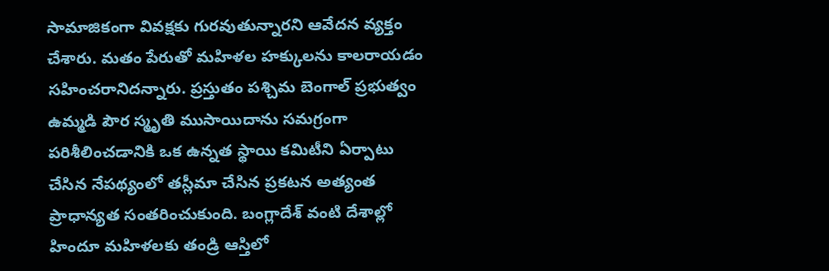సామాజికంగా వివక్షకు గురవుతున్నారని ఆవేదన వ్యక్తం చేశారు. మతం పేరుతో మహిళల హక్కులను కాలరాయడం సహించరానిదన్నారు. ప్రస్తుతం పశ్చిమ బెంగాల్ ప్రభుత్వం ఉమ్మడి పౌర స్మృతి ముసాయిదాను సమగ్రంగా పరిశీలించడానికి ఒక ఉన్నత స్థాయి కమిటీని ఏర్పాటు చేసిన నేపథ్యంలో తస్లీమా చేసిన ప్రకటన అత్యంత ప్రాధాన్యత సంతరించుకుంది. బంగ్లాదేశ్ వంటి దేశాల్లో హిందూ మహిళలకు తండ్రి ఆస్తిలో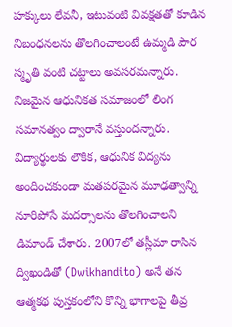హక్కులు లేవనీ, ఇటువంటి వివక్షతతో కూడిన నిబంధనలను తొలగించాలంటే ఉమ్మడి పౌర స్మృతి వంటి చట్టాలు అవసరమన్నారు. నిజమైన ఆధునికత సమాజంలో లింగ సమానత్వం ద్వారానే వస్తుందన్నారు. విద్యార్థులకు లౌకిక, ఆధునిక విద్యను అందించకుండా మతపరమైన మూఢత్వాన్ని నూరిపోసే మదర్సాలను తొలగించాలని డిమాండ్ చేశారు. 2007లో తస్లీమా రాసిన ద్విఖండితో (Dwikhandito) అనే తన ఆత్మకథ పుస్తకంలోని కొన్ని భాగాలపై తీవ్ర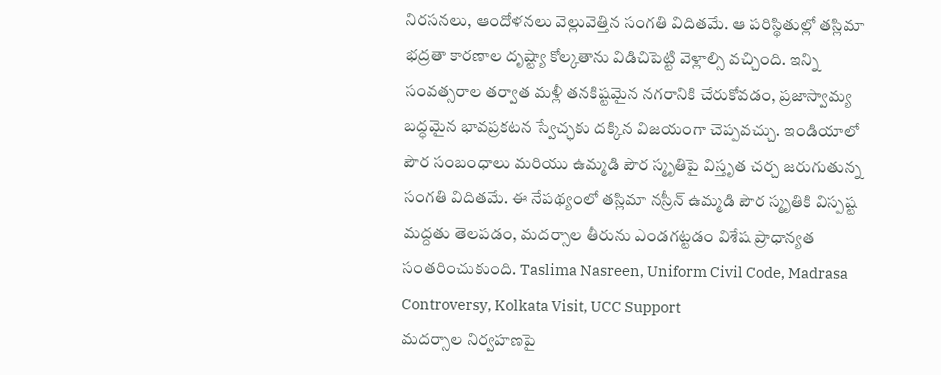నిరసనలు, ఆందోళనలు వెల్లువెత్తిన సంగతి విదితమే. ఆ పరిస్థితుల్లో తస్లిమా భద్రతా కారణాల దృష్ట్యా కోల్కతాను విడిచిపెట్టి వెళ్లాల్సి వచ్చింది. ఇన్ని సంవత్సరాల తర్వాత మళ్లీ తనకిష్టమైన నగరానికి చేరుకోవడం, ప్రజాస్వామ్య బద్ధమైన భావప్రకటన స్వేచ్ఛకు దక్కిన విజయంగా చెప్పవచ్చు. ఇండియాలో పౌర సంబంధాలు మరియు ఉమ్మడి పౌర స్మృతిపై విస్తృత చర్చ జరుగుతున్న సంగతి విదితమే. ఈ నేపథ్యంలో తస్లిమా నస్రీన్ ఉమ్మడి పౌర స్మృతికి విస్పష్ట మద్దతు తెలపడం, మదర్సాల తీరును ఎండగట్టడం విశేష ప్రాధాన్యత సంతరించుకుంది. Taslima Nasreen, Uniform Civil Code, Madrasa Controversy, Kolkata Visit, UCC Support
మదర్సాల నిర్వహణపై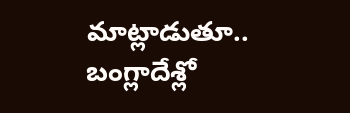మాట్లాడుతూ.. బంగ్లాదేశ్లో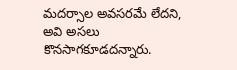మదర్సాల అవసరమే లేదని, అవి అసలు కొనసాగకూడదన్నారు.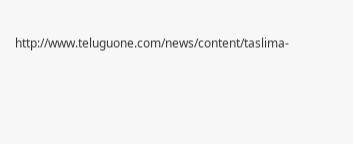http://www.teluguone.com/news/content/taslima-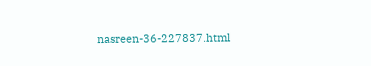nasreen-36-227837.html